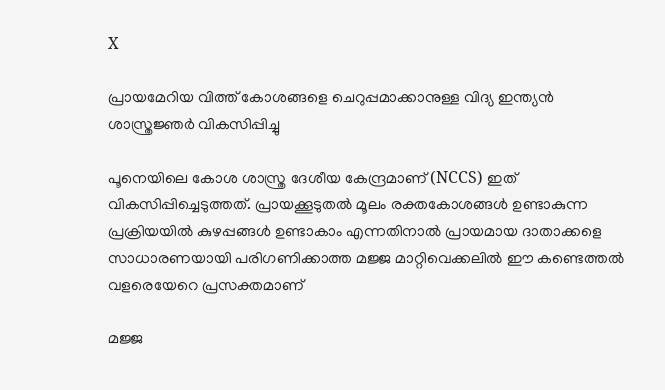X

പ്രായമേറിയ വിത്ത് കോശങ്ങളെ ചെറുപ്പമാക്കാനുള്ള വിദ്യ ഇന്ത്യന്‍ ശാസ്ത്രജ്ഞര്‍ വികസിപ്പിച്ചു

പൂനെയിലെ കോശ ശാസ്ത്ര ദേശീയ കേന്ദ്രമാണ് (NCCS) ഇത് വികസിപ്പിച്ചെടുത്തത്. പ്രായക്കൂടുതല്‍ മൂലം രക്തകോശങ്ങള്‍ ഉണ്ടാകുന്ന പ്രക്രിയയില്‍ കുഴപ്പങ്ങള്‍ ഉണ്ടാകാം എന്നതിനാല്‍ പ്രായമായ ദാതാക്കളെ സാധാരണയായി പരിഗണിക്കാത്ത മജ്ജ മാറ്റിവെക്കലില്‍ ഈ കണ്ടെത്തല്‍ വളരെയേറെ പ്രസക്തമാണ്

മജ്ജ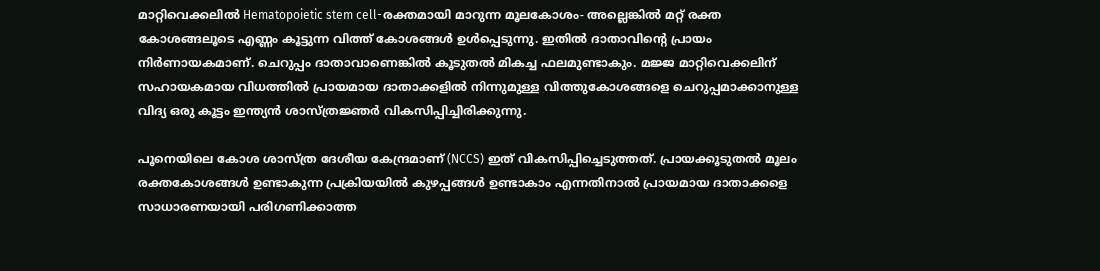മാറ്റിവെക്കലില്‍ Hematopoietic stem cell-രക്തമായി മാറുന്ന മൂലകോശം- അല്ലെങ്കില്‍ മറ്റ് രക്ത കോശങ്ങലൂടെ എണ്ണം കൂട്ടുന്ന വിത്ത് കോശങ്ങള്‍ ഉള്‍പ്പെടുന്നു. ഇതില്‍ ദാതാവിന്റെ പ്രായം നിര്‍ണായകമാണ്. ചെറുപ്പം ദാതാവാണെങ്കില്‍ കൂടുതല്‍ മികച്ച ഫലമുണ്ടാകും. മജ്ജ മാറ്റിവെക്കലിന് സഹായകമായ വിധത്തില്‍ പ്രായമായ ദാതാക്കളില്‍ നിന്നുമുള്ള വിത്തുകോശങ്ങളെ ചെറുപ്പമാക്കാനുള്ള വിദ്യ ഒരു കൂട്ടം ഇന്ത്യന്‍ ശാസ്ത്രജ്ഞര്‍ വികസിപ്പിച്ചിരിക്കുന്നു.

പൂനെയിലെ കോശ ശാസ്ത്ര ദേശീയ കേന്ദ്രമാണ് (NCCS) ഇത് വികസിപ്പിച്ചെടുത്തത്. പ്രായക്കൂടുതല്‍ മൂലം രക്തകോശങ്ങള്‍ ഉണ്ടാകുന്ന പ്രക്രിയയില്‍ കുഴപ്പങ്ങള്‍ ഉണ്ടാകാം എന്നതിനാല്‍ പ്രായമായ ദാതാക്കളെ സാധാരണയായി പരിഗണിക്കാത്ത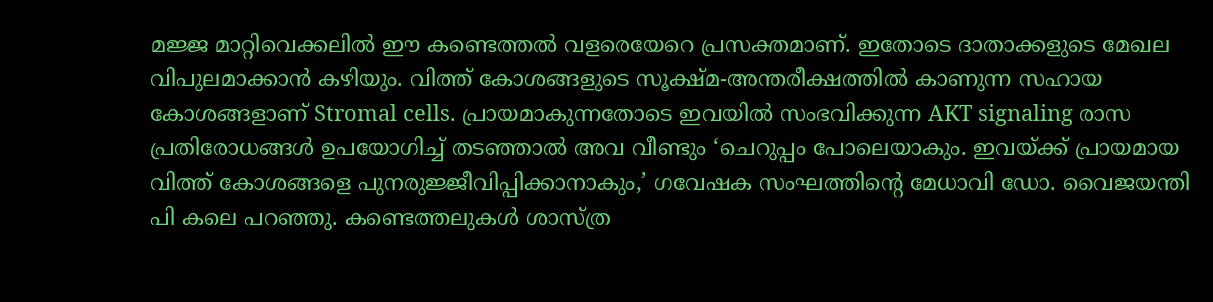മജ്ജ മാറ്റിവെക്കലില്‍ ഈ കണ്ടെത്തല്‍ വളരെയേറെ പ്രസക്തമാണ്. ഇതോടെ ദാതാക്കളുടെ മേഖല വിപുലമാക്കാന്‍ കഴിയും. വിത്ത് കോശങ്ങളുടെ സൂക്ഷ്മ-അന്തരീക്ഷത്തില്‍ കാണുന്ന സഹായ കോശങ്ങളാണ് Stromal cells. പ്രായമാകുന്നതോടെ ഇവയില്‍ സംഭവിക്കുന്ന AKT signaling രാസ പ്രതിരോധങ്ങള്‍ ഉപയോഗിച്ച് തടഞ്ഞാല്‍ അവ വീണ്ടും ‘ചെറുപ്പം പോലെയാകും. ഇവയ്ക്ക് പ്രായമായ വിത്ത് കോശങ്ങളെ പുനരുജ്ജീവിപ്പിക്കാനാകും,’ ഗവേഷക സംഘത്തിന്റെ മേധാവി ഡോ. വൈജയന്തി പി കലെ പറഞ്ഞു. കണ്ടെത്തലുകള്‍ ശാസ്ത്ര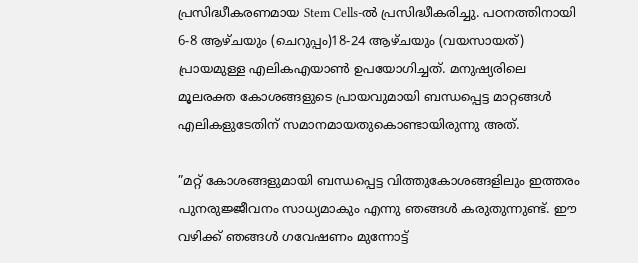പ്രസിദ്ധീകരണമായ Stem Cells-ല്‍ പ്രസിദ്ധീകരിച്ചു. പഠനത്തിനായി 6-8 ആഴ്ചയും (ചെറുപ്പം)18-24 ആഴ്ചയും (വയസായത്) പ്രായമുള്ള എലികഎയാണ്‍ ഉപയോഗിച്ചത്. മനുഷ്യരിലെ മൂലരക്ത കോശങ്ങളുടെ പ്രായവുമായി ബന്ധപ്പെട്ട മാറ്റങ്ങള്‍ എലികളുടേതിന് സമാനമായതുകൊണ്ടായിരുന്നു അത്.

”മറ്റ് കോശങ്ങളുമായി ബന്ധപ്പെട്ട വിത്തുകോശങ്ങളിലും ഇത്തരം പുനരുജ്ജീവനം സാധ്യമാകും എന്നു ഞങ്ങള്‍ കരുതുന്നുണ്ട്. ഈ വഴിക്ക് ഞങ്ങള്‍ ഗവേഷണം മുന്നോട്ട്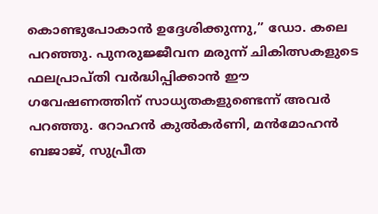കൊണ്ടുപോകാന്‍ ഉദ്ദേശിക്കുന്നു,” ഡോ. കലെ പറഞ്ഞു. പുനരുജ്ജീവന മരുന്ന് ചികിത്സകളുടെ ഫലപ്രാപ്തി വര്‍ദ്ധിപ്പിക്കാന്‍ ഈ ഗവേഷണത്തിന് സാധ്യതകളുണ്ടെന്ന് അവര്‍ പറഞ്ഞു. റോഹന്‍ കുല്‍കര്‍ണി, മന്‍മോഹന്‍ ബജാജ്, സുപ്രീത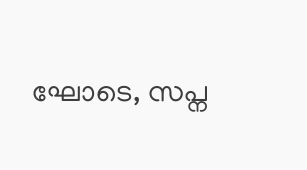ഘോടെ, സപ്ന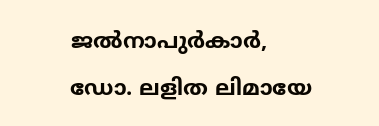ജല്‍നാപുര്‍കാര്‍, ഡോ. ലളിത ലിമായേ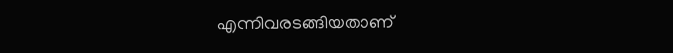എന്നിവരടങ്ങിയതാണ്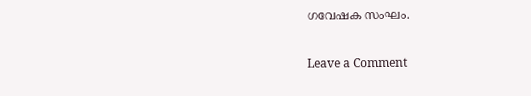ഗവേഷക സംഘം.

Leave a Comment